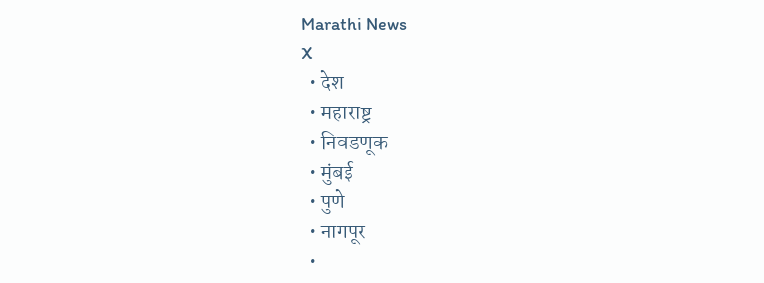Marathi News
X
  • देश
  • महाराष्ट्र
  • निवडणूक
  • मुंबई
  • पुणे
  • नागपूर
  •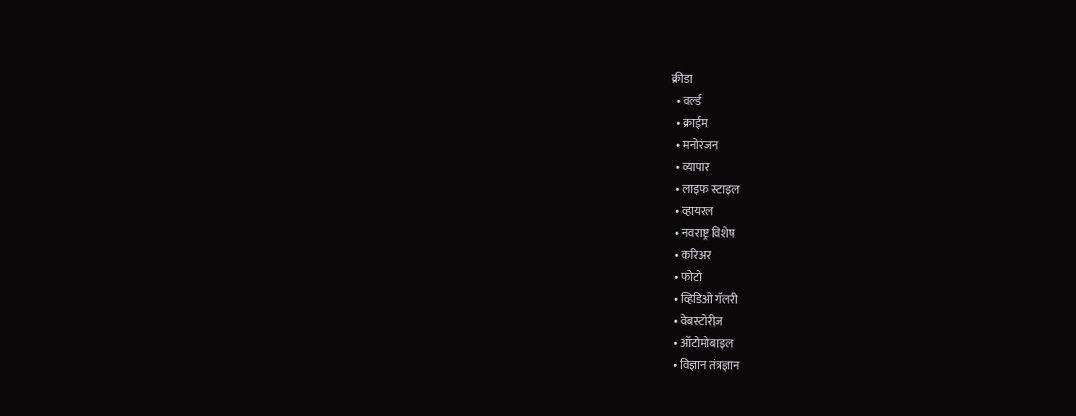क्रीडा
  • वर्ल्ड
  • क्राईम
  • मनोरंजन
  • व्यापार
  • लाइफ स्टाइल
  • व्हायरल
  • नवराष्ट्र विशेष
  • करिअर
  • फोटो
  • व्हिडिओ गॅलरी
  • वेबस्टोरीज़
  • ऑटोमोबाइल
  • विज्ञान तंत्रज्ञान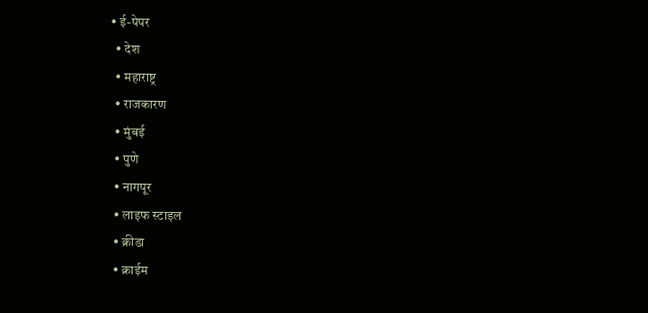• ई-पेपर
  • देश
  • महाराष्ट्र
  • राजकारण
  • मुंबई
  • पुणे
  • नागपूर
  • लाइफ स्टाइल
  • क्रीडा
  • क्राईम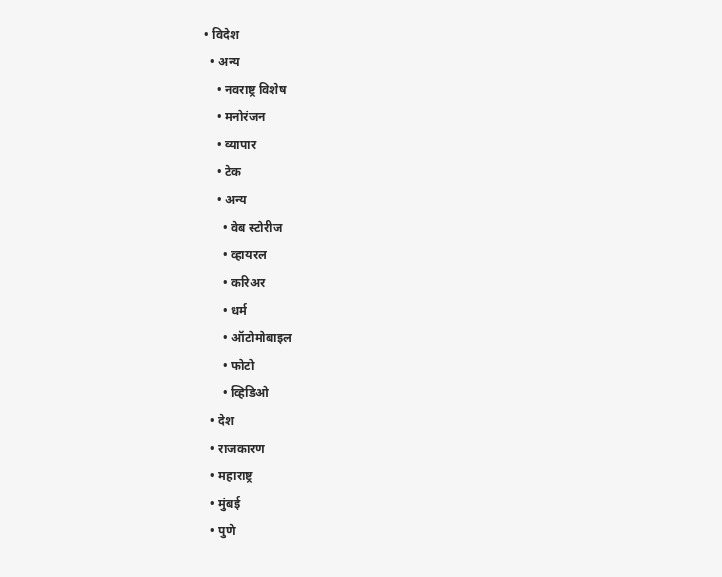• विदेश
  • अन्य
    • नवराष्ट्र विशेष
    • मनोरंजन
    • व्यापार
    • टेक
    • अन्य
      • वेब स्टोरीज
      • व्हायरल
      • करिअर
      • धर्म
      • ऑटोमोबाइल
      • फोटो
      • व्हिडिओ
  • देश
  • राजकारण
  • महाराष्ट्र
  • मुंबई
  • पुणे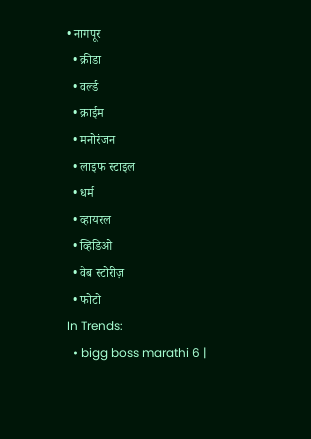• नागपूर
  • क्रीडा
  • वर्ल्ड
  • क्राईम
  • मनोरंजन
  • लाइफ स्टाइल
  • धर्म
  • व्हायरल
  • व्हिडिओ
  • वेब स्टोरीज़
  • फोटो
In Trends:
  • bigg boss marathi 6 |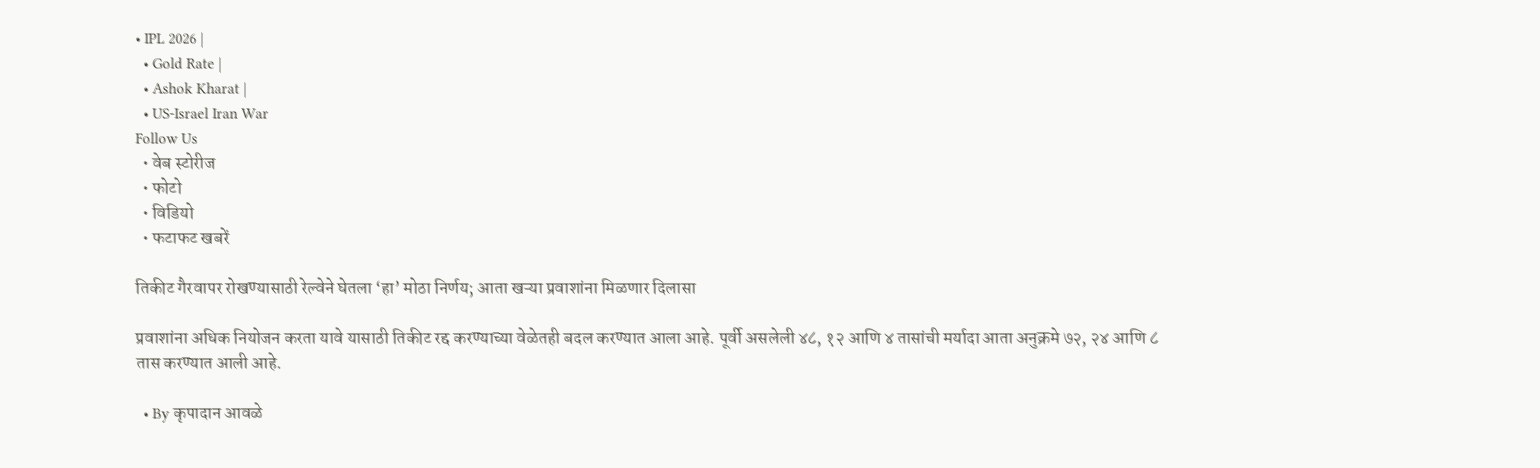• IPL 2026 |
  • Gold Rate |
  • Ashok Kharat |
  • US-Israel Iran War
Follow Us
  • वेब स्टोरीज
  • फोटो
  • विडियो
  • फटाफट खबरें

तिकीट गैरवापर रोखण्यासाठी रेल्वेने घेतला ‘हा’ मोठा निर्णय; आता खऱ्या प्रवाशांना मिळणार दिलासा

प्रवाशांना अधिक नियोजन करता यावे यासाठी तिकीट रद्द करण्याच्या वेळेतही बदल करण्यात आला आहे. पूर्वी असलेली ४८, १२ आणि ४ तासांची मर्यादा आता अनुक्रमे ७२, २४ आणि ८ तास करण्यात आली आहे.

  • By कृपादान आवळे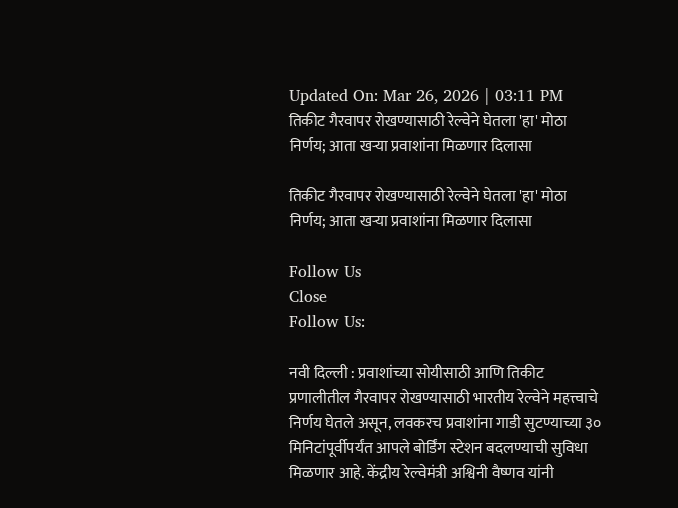Updated On: Mar 26, 2026 | 03:11 PM
तिकीट गैरवापर रोखण्यासाठी रेल्वेने घेतला 'हा' मोठा निर्णय; आता खऱ्या प्रवाशांना मिळणार दिलासा

तिकीट गैरवापर रोखण्यासाठी रेल्वेने घेतला 'हा' मोठा निर्णय; आता खऱ्या प्रवाशांना मिळणार दिलासा

Follow Us
Close
Follow Us:

नवी दिल्ली : प्रवाशांच्या सोयीसाठी आणि तिकीट प्रणालीतील गैरवापर रोखण्यासाठी भारतीय रेल्वेने महत्त्वाचे निर्णय घेतले असून, लवकरच प्रवाशांना गाडी सुटण्याच्या ३० मिनिटांपूर्वीपर्यंत आपले बोर्डिंग स्टेशन बदलण्याची सुविधा मिळणार आहे. केंद्रीय रेल्वेमंत्री अश्विनी वैष्णव यांनी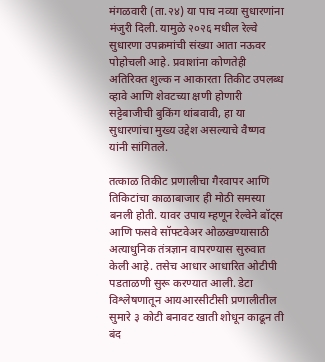मंगळवारी (ता.२४) या पाच नव्या सुधारणांना मंजुरी दिली. यामुळे २०२६ मधील रेल्वे सुधारणा उपक्रमांची संख्या आता नऊवर पोहोचली आहे. प्रवाशांना कोणतेही अतिरिक्त शुल्क न आकारता तिकीट उपलब्ध व्हावे आणि शेवटच्या क्षणी होणारी सट्टेबाजीची बुकिंग थांबवावी, हा या सुधारणांचा मुख्य उद्देश असल्याचे वैष्णव यांनी सांगितले.

तत्काळ तिकीट प्रणालीचा गैरवापर आणि तिकिटांचा काळाबाजार ही मोठी समस्या बनली होती. यावर उपाय म्हणून रेल्वेने बॉट्स आणि फसवे सॉफ्टवेअर ओळखण्यासाठी अत्याधुनिक तंत्रज्ञान वापरण्यास सुरुवात केली आहे. तसेच आधार आधारित ओटीपी पडताळणी सुरू करण्यात आली. डेटा विश्लेषणातून आयआरसीटीसी प्रणालीतील सुमारे ३ कोटी बनावट खाती शोधून काढून ती बंद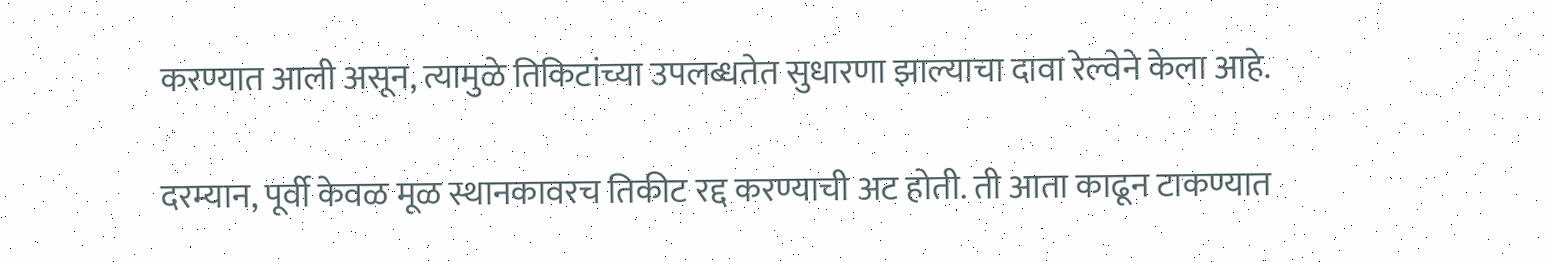करण्यात आली असून, त्यामुळे तिकिटांच्या उपलब्धतेत सुधारणा झाल्याचा दावा रेल्वेने केला आहे.

दरम्यान, पूर्वी केवळ मूळ स्थानकावरच तिकीट रद्द करण्याची अट होती. ती आता काढून टाकण्यात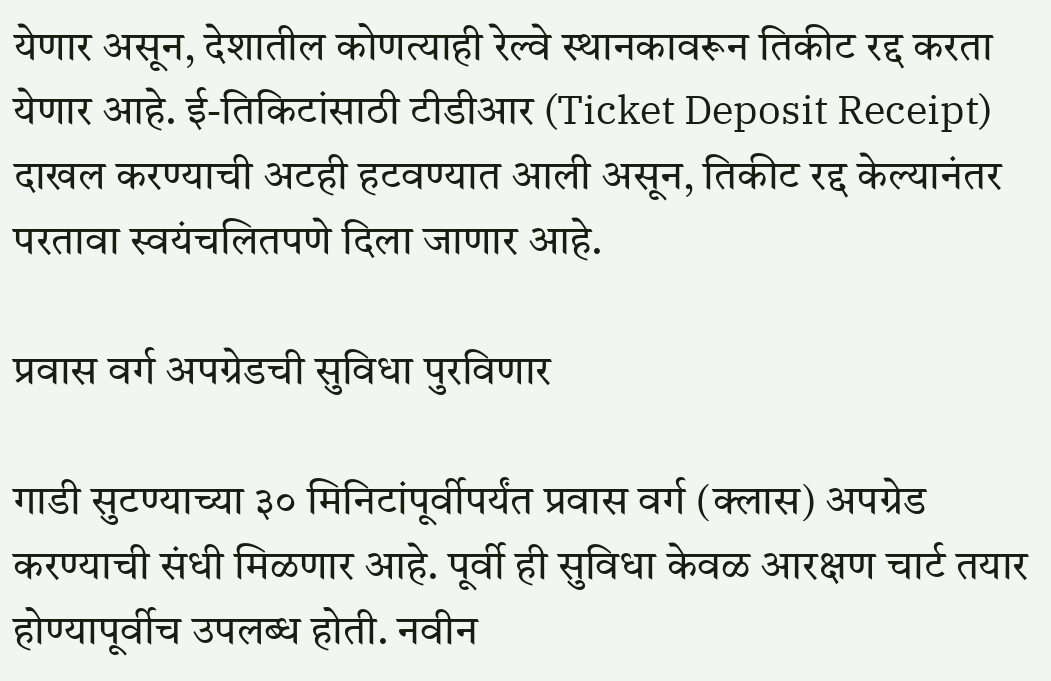येणार असून, देशातील कोणत्याही रेल्वे स्थानकावरून तिकीट रद्द करता येणार आहे. ई-तिकिटांसाठी टीडीआर (Ticket Deposit Receipt) दाखल करण्याची अटही हटवण्यात आली असून, तिकीट रद्द केल्यानंतर परतावा स्वयंचलितपणे दिला जाणार आहे.

प्रवास वर्ग अपग्रेडची सुविधा पुरविणार

गाडी सुटण्याच्या ३० मिनिटांपूर्वीपर्यंत प्रवास वर्ग (क्लास) अपग्रेड करण्याची संधी मिळणार आहे. पूर्वी ही सुविधा केवळ आरक्षण चार्ट तयार होण्यापूर्वीच उपलब्ध होती. नवीन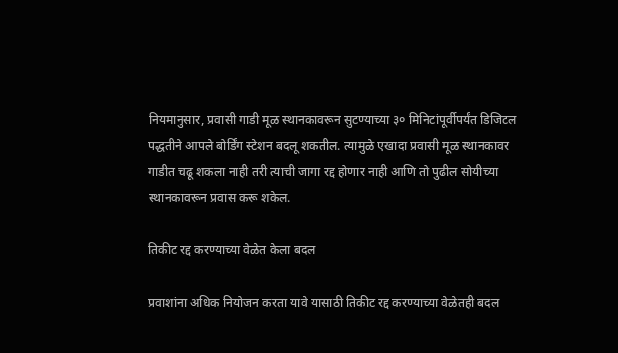नियमानुसार, प्रवासी गाडी मूळ स्थानकावरून सुटण्याच्या ३० मिनिटांपूर्वीपर्यंत डिजिटल पद्धतीने आपले बोर्डिंग स्टेशन बदलू शकतील. त्यामुळे एखादा प्रवासी मूळ स्थानकावर गाडीत चढू शकला नाही तरी त्याची जागा रद्द होणार नाही आणि तो पुढील सोयीच्या स्थानकावरून प्रवास करू शकेल.

तिकीट रद्द करण्याच्या वेळेत केला बदल

प्रवाशांना अधिक नियोजन करता यावे यासाठी तिकीट रद्द करण्याच्या वेळेतही बदल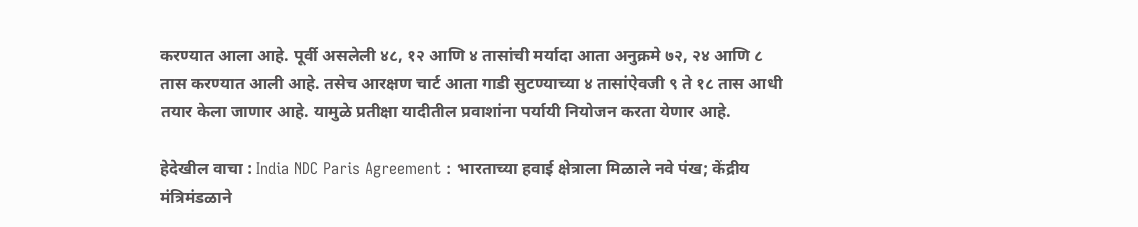करण्यात आला आहे. पूर्वी असलेली ४८, १२ आणि ४ तासांची मर्यादा आता अनुक्रमे ७२, २४ आणि ८ तास करण्यात आली आहे. तसेच आरक्षण चार्ट आता गाडी सुटण्याच्या ४ तासांऐवजी ९ ते १८ तास आधी तयार केला जाणार आहे. यामुळे प्रतीक्षा यादीतील प्रवाशांना पर्यायी नियोजन करता येणार आहे.

हेदेखील वाचा : India NDC Paris Agreement : भारताच्या हवाई क्षेत्राला मिळाले नवे पंख; केंद्रीय मंत्रिमंडळाने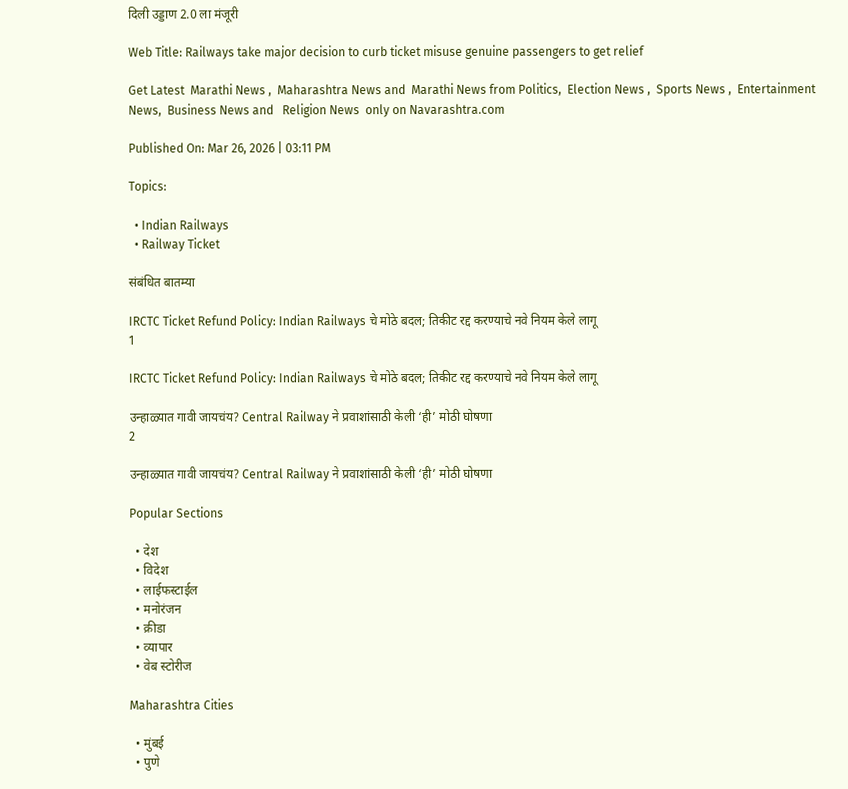दिली उड्डाण 2.0 ला मंजूरी

Web Title: Railways take major decision to curb ticket misuse genuine passengers to get relief

Get Latest  Marathi News ,  Maharashtra News and  Marathi News from Politics,  Election News ,  Sports News ,  Entertainment News,  Business News and   Religion News  only on Navarashtra.com

Published On: Mar 26, 2026 | 03:11 PM

Topics:

  • Indian Railways
  • Railway Ticket

संबंधित बातम्या

IRCTC Ticket Refund Policy: Indian Railways चे मोठे बदल; तिकीट रद्द करण्याचे नवे नियम केले लागू
1

IRCTC Ticket Refund Policy: Indian Railways चे मोठे बदल; तिकीट रद्द करण्याचे नवे नियम केले लागू

उन्हाळ्यात गावी जायचंय? Central Railway ने प्रवाशांसाठी केली ‘ही’ मोठी घोषणा
2

उन्हाळ्यात गावी जायचंय? Central Railway ने प्रवाशांसाठी केली ‘ही’ मोठी घोषणा

Popular Sections

  • देश
  • विदेश
  • लाईफस्टाईल
  • मनोरंजन
  • क्रीडा
  • व्यापार
  • वेब स्टोरीज

Maharashtra Cities

  • मुंबई
  • पुणे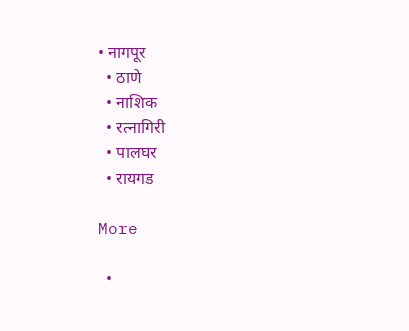• नागपूर
  • ठाणे
  • नाशिक
  • रत्नागिरी
  • पालघर
  • रायगड

More

  •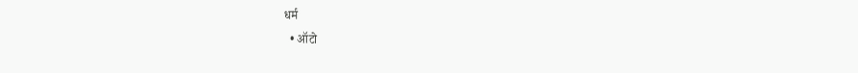धर्म
  • ऑटो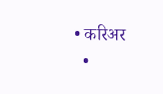• करिअर
  •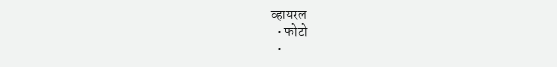व्हायरल
  • फोटो
  •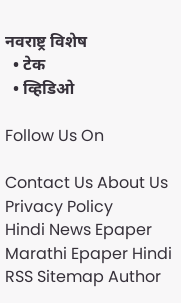नवराष्ट्र विशेष
  • टेक
  • व्हिडिओ

Follow Us On

Contact Us About Us Privacy Policy
Hindi News Epaper Marathi Epaper Hindi RSS Sitemap Author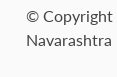© Copyright Navarashtra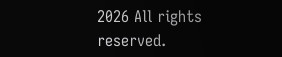2026 All rights reserved.